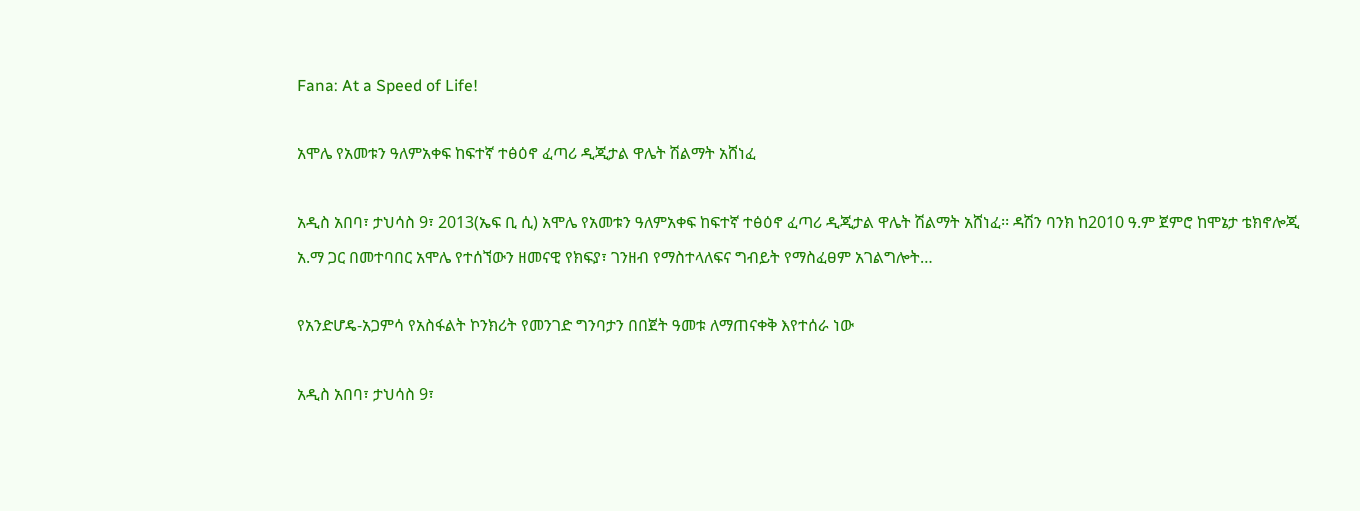Fana: At a Speed of Life!

አሞሌ የአመቱን ዓለምአቀፍ ከፍተኛ ተፅዕኖ ፈጣሪ ዲጂታል ዋሌት ሽልማት አሸነፈ

አዲስ አበባ፣ ታህሳስ 9፣ 2013(ኤፍ ቢ ሲ) አሞሌ የአመቱን ዓለምአቀፍ ከፍተኛ ተፅዕኖ ፈጣሪ ዲጂታል ዋሌት ሽልማት አሸነፈ፡፡ ዳሽን ባንክ ከ2010 ዓ.ም ጀምሮ ከሞኔታ ቴክኖሎጂ አ.ማ ጋር በመተባበር አሞሌ የተሰኘውን ዘመናዊ የክፍያ፣ ገንዘብ የማስተላለፍና ግብይት የማስፈፀም አገልግሎት…

የአንድሆዴ-አጋምሳ የአስፋልት ኮንክሪት የመንገድ ግንባታን በበጀት ዓመቱ ለማጠናቀቅ እየተሰራ ነው

አዲስ አበባ፣ ታህሳስ 9፣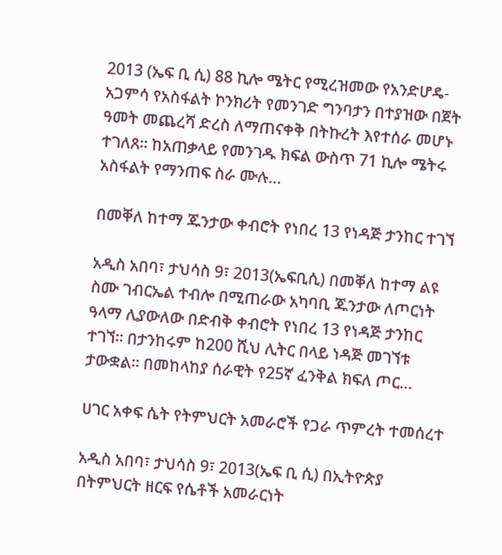2013 (ኤፍ ቢ ሲ) 88 ኪሎ ሜትር የሚረዝመው የአንድሆዴ-አጋምሳ የአስፋልት ኮንክሪት የመንገድ ግንባታን በተያዝው በጀት ዓመት መጨረሻ ድረስ ለማጠናቀቅ በትኩረት እየተሰራ መሆኑ ተገለጸ፡፡ ከአጠቃላይ የመንገዱ ክፍል ውስጥ 71 ኪሎ ሜትሩ አስፋልት የማንጠፍ ስራ ሙሉ…

በመቐለ ከተማ ጁንታው ቀብሮት የነበረ 13 የነዳጅ ታንከር ተገኘ

አዲስ አበባ፣ ታህሳስ 9፣ 2013(ኤፍቢሲ) በመቐለ ከተማ ልዩ ስሙ ገብርኤል ተብሎ በሚጠራው አካባቢ ጁንታው ለጦርነት ዓላማ ሊያውለው በድብቅ ቀብሮት የነበረ 13 የነዳጅ ታንከር ተገኘ። በታንከሩም ከ200 ሺህ ሊትር በላይ ነዳጅ መገኘቱ ታውቋል። በመከላከያ ሰራዊት የ25ኛ ፈንቅል ክፍለ ጦር…

ሀገር አቀፍ ሴት የትምህርት አመራሮች የጋራ ጥምረት ተመሰረተ

አዲስ አበባ፣ ታህሳስ 9፣ 2013(ኤፍ ቢ ሲ) በኢትዮጵያ በትምህርት ዘርፍ የሴቶች አመራርነት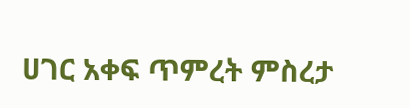ሀገር አቀፍ ጥምረት ምስረታ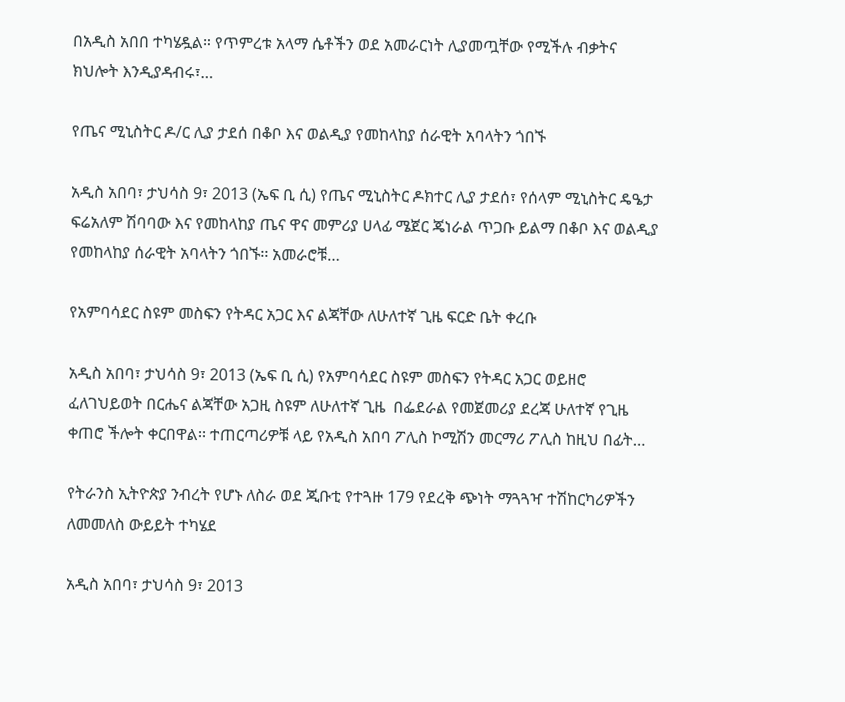በአዲስ አበበ ተካሄዷል። የጥምረቱ አላማ ሴቶችን ወደ አመራርነት ሊያመጧቸው የሚችሉ ብቃትና ክህሎት እንዲያዳብሩ፣…

የጤና ሚኒስትር ዶ/ር ሊያ ታደሰ በቆቦ እና ወልዲያ የመከላከያ ሰራዊት አባላትን ጎበኙ

አዲስ አበባ፣ ታህሳስ 9፣ 2013 (ኤፍ ቢ ሲ) የጤና ሚኒስትር ዶክተር ሊያ ታደሰ፣ የሰላም ሚኒስትር ዴዔታ ፍሬአለም ሽባባው እና የመከላከያ ጤና ዋና መምሪያ ሀላፊ ሜጀር ጄነራል ጥጋቡ ይልማ በቆቦ እና ወልዲያ የመከላከያ ሰራዊት አባላትን ጎበኙ፡፡ አመራሮቹ…

የአምባሳደር ስዩም መስፍን የትዳር አጋር እና ልጃቸው ለሁለተኛ ጊዜ ፍርድ ቤት ቀረቡ

አዲስ አበባ፣ ታህሳስ 9፣ 2013 (ኤፍ ቢ ሲ) የአምባሳደር ስዩም መስፍን የትዳር አጋር ወይዘሮ ፈለገህይወት በርሔና ልጃቸው አጋዚ ስዩም ለሁለተኛ ጊዜ  በፌደራል የመጀመሪያ ደረጃ ሁለተኛ የጊዜ ቀጠሮ ችሎት ቀርበዋል፡፡ ተጠርጣሪዎቹ ላይ የአዲስ አበባ ፖሊስ ኮሚሽን መርማሪ ፖሊስ ከዚህ በፊት…

የትራንስ ኢትዮጵያ ንብረት የሆኑ ለስራ ወደ ጂቡቲ የተጓዙ 179 የደረቅ ጭነት ማጓጓዣ ተሽከርካሪዎችን ለመመለስ ውይይት ተካሄደ

አዲስ አበባ፣ ታህሳስ 9፣ 2013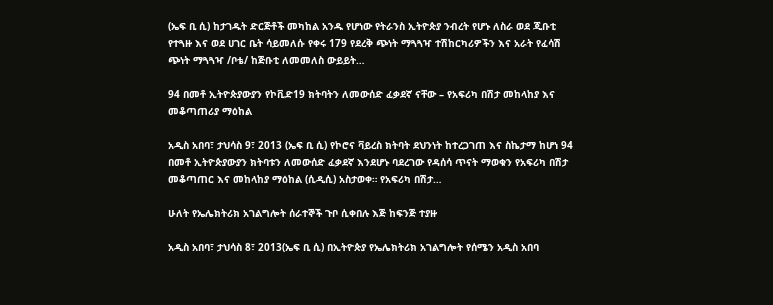(ኤፍ ቢ ሲ) ከታገዱት ድርጅቶች መካከል አንዱ የሆነው የትራንስ ኢትዮጵያ ንብረት የሆኑ ለስራ ወደ ጂቡቲ የተጓዙ እና ወደ ሀገር ቤት ሳይመለሱ የቀሩ 179 የደረቅ ጭነት ማጓጓዣ ተሽከርካሪዎችን እና አራት የፈሳሽ ጭነት ማጓጓዣ /ቦቴ/ ከጅቡቲ ለመመለስ ውይይት…

94 በመቶ ኢትዮጵያውያን የኮቪድ19 ክትባትን ለመውሰድ ፈቃደኛ ናቸው – የአፍሪካ በሽታ መከላከያ እና መቆጣጠሪያ ማዕከል

አዲስ አበባ፣ ታህሳስ 9፣ 2013 (ኤፍ ቢ ሲ) የኮሮና ቫይረስ ክትባት ደህንነት ከተረጋገጠ እና ስኬታማ ከሆነ 94 በመቶ ኢትዮጵያውያን ክትባቱን ለመውሰድ ፈቃደኛ እንደሆኑ ባደረገው የዳሰሳ ጥናት ማወቁን የአፍሪካ በሽታ መቆጣጠር እና መከላከያ ማዕከል (ሲዲሲ) አስታወቀ። የአፍሪካ በሽታ…

ሁለት የኤሌክትሪክ አገልግሎት ሰራተኞች ጉቦ ሲቀበሉ እጅ ከፍንጅ ተያዙ

አዲስ አበባ፣ ታህሳስ 8፣ 2013(ኤፍ ቢ ሲ) በኢትዮጵያ የኤሌክትሪክ አገልግሎት የሰሜን አዲስ አበባ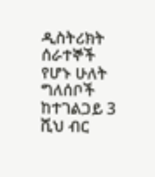ዲስትሪክት ሰራተኞች የሆኑ ሁለት ግለሰቦች ከተገልጋይ 3 ሺህ ብር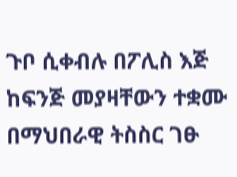ጉቦ ሲቀብሉ በፖሊስ እጅ ከፍንጅ መያዛቸውን ተቋሙ በማህበራዊ ትስስር ገፁ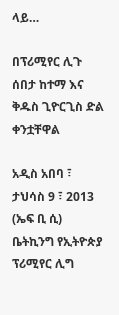ላይ…

በፕሪሚየር ሊጉ ሰበታ ከተማ እና ቅዱስ ጊዮርጊስ ድል ቀንቷቸዋል

አዲስ አበባ ፣ ታህሳስ 9 ፣ 2013 (ኤፍ ቢ ሲ) ቤትኪንግ የኢትዮጵያ ፕሪሚየር ሊግ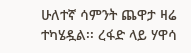ሁለተኛ ሳምንት ጨዋታ ዛሬ ተካሄዷል፡፡ ረፋድ ላይ ሃዋሳ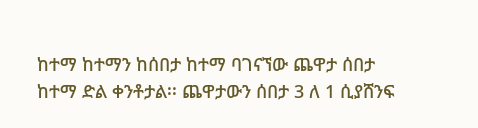ከተማ ከተማን ከሰበታ ከተማ ባገናኘው ጨዋታ ሰበታ ከተማ ድል ቀንቶታል፡፡ ጨዋታውን ሰበታ 3 ለ 1 ሲያሸንፍ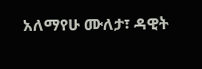አለማየሁ ሙለታ፣ ዳዊት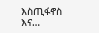እስጢፋኖስ እና…